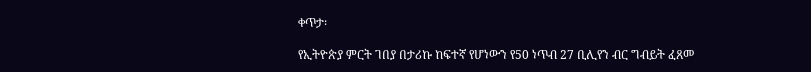ቀጥታ፡

የኢትዮጵያ ምርት ገበያ በታሪኩ ከፍተኛ የሆነውን የ50 ነጥብ 27 ቢሊየን ብር ግብይት ፈጸመ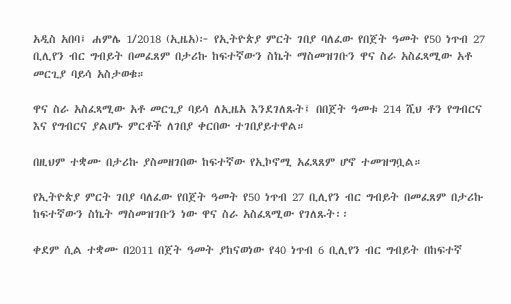አዲስ አበባ፤ ሐምሌ 1/2018 (ኢዜአ)፦ የኢትዮጵያ ምርት ገበያ ባለፈው የበጀት ዓመት የ50 ነጥብ 27 ቢሊየን ብር ግብይት በመፈጸም በታሪኩ ከፍተኛውን ስኬት ማስመዝገቡን ዋና ስራ አስፈጻሚው አቶ መርጊያ ባይሳ አስታወቁ።

ዋና ስራ አስፈጻሚው አቶ መርጊያ ባይሳ ለኢዜአ እንደገለጹት፤ በበጀት ዓመቱ 214 ሺህ ቶን የግብርና እና የግብርና ያልሆኑ ምርቶች ለገበያ ቀርበው ተገበያይተዋል።

በዚህም ተቋሙ በታሪኩ ያስመዘገበው ከፍተኛው የኢኮኖሚ አፈጻጸም ሆኖ ተመዝግቧል።

የኢትዮጵያ ምርት ገበያ ባለፈው የበጀት ዓመት የ50 ነጥብ 27 ቢሊየን ብር ግብይት በመፈጸም በታሪኩ ከፍተኛውን ስኬት ማስመዝገቡን ነው ዋና ስራ አስፈጻሚው የገለጹት፡፡

ቀደም ሲል ተቋሙ በ2011 በጀት ዓመት ያከናወነው የ40 ነጥብ 6 ቢሊየን ብር ግብይት በከፍተኛ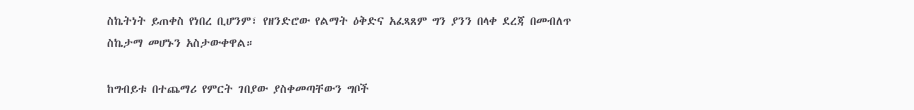ስኬትነት ይጠቀስ የነበረ ቢሆንም፣ የዘንድሮው የልማት ዕቅድና አፈጻጸም ግን ያንን በላቀ ደረጃ በመብለጥ ስኬታማ መሆኑን አስታውቀዋል።

ከግብይቱ በተጨማሪ የምርት ገበያው ያስቀመጣቸውን ግቦች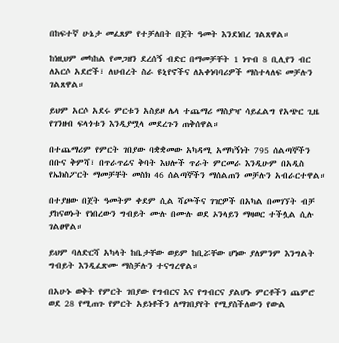በከፍተኛ ሁኔታ መፈጸም የተቻለበት በጀት ዓመት እንደነበረ ገልጸዋል።

ከነዚህም መካከል የመጋዘን ደረሰኝ ብድር በማመቻቸት 1 ነጥብ 8 ቢሊየን ብር ለአርሶ አደሮች፣ ለህብረት ስራ ዩኒየኖችና ለአቀነባባሪዎች ማስተላለፍ መቻሉን ገልጸዋል።

ይህም አርሶ አደሩ ምርቱን አስይዞ ሌላ ተጨማሪ ማስያዣ ሳይፈልግ የአጭር ጊዜ የገንዘብ ፍላጎቱን እንዲያሟላ መደረጉን ጠቅሰዋል።

በተጨማሪም የምርት ገበያው ባቋቋመው አካዳሚ አማካኝነት 795 ሰልጣኞችን በቡና ቅምሻ፣ በጥራጥሬና ቅባት እህሎች ጥራት ምርመራ እንዲሁም በአዲስ የኤክስፖርት ማመቻቸት መስክ 46 ሰልጣኞችን ማሰልጠን መቻሉን አብራርተዋል።

በተያዘው በጀት ዓመትም ቀደም ሲል ሻጮችና ገዢዎች በአካል በመገኘት ብቻ ያከናወኑት የነበረውን ግብይት ሙሉ በሙሉ ወደ ኦንላይን ማዛወር ተችሏል ሲሉ ገልፀዋል።

ይህም ባለድርሻ አካላት ከቤታቸው ወይም ከቢሯቸው ሆነው ያለምንም እንግልት ግብይት እንዲፈጽሙ ማስቻሉን ተናግረዋል።

በአሁኑ ወቅት የምርት ገበያው የግብርና እና የግብርና ያልሆኑ ምርቶችን ጨምሮ ወደ 28 የሚጠጉ የምርት አይነቶችን ለማገበያየት የሚያስችለውን የውል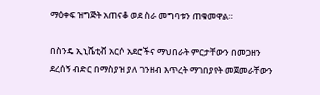ማዕቀፍ ዝግጅት አጠናቆ ወደ ስራ መግባቱን ጠቁመዋል።

በስንዴ ኢኒሼቲቭ አርሶ አደሮችና ማህበራት ምርታቸውን በመጋዘን ደረሰኝ ብድር በማስያዝ ያለ ገንዘብ እጥረት ማገበያየት መጀመራቸውን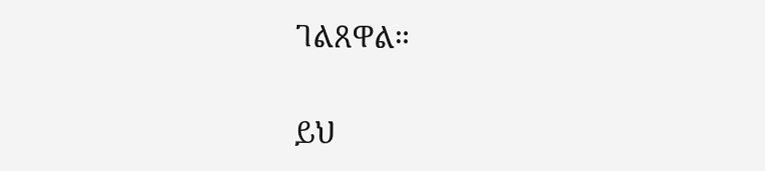ገልጸዋል።

ይህ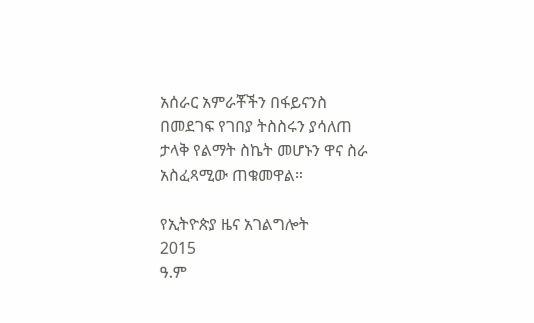አሰራር አምራቾችን በፋይናንስ በመደገፍ የገበያ ትስስሩን ያሳለጠ ታላቅ የልማት ስኬት መሆኑን ዋና ስራ አስፈጻሚው ጠቁመዋል።

የኢትዮጵያ ዜና አገልግሎት
2015
ዓ.ም